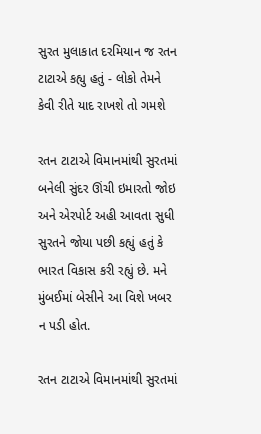સુરત મુલાકાત દરમિયાન જ રતન ટાટાએ કહ્યુ હતું - લોકો તેમને કેવી રીતે યાદ રાખશે તો ગમશે

રતન ટાટાએ વિમાનમાંથી સુરતમાં બનેલી સુંદર ઊંચી ઇમારતો જોઇ અને એરપોર્ટ અહી આવતા સુધી સુરતને જોયા પછી કહ્યું હતું કે ભારત વિકાસ કરી રહ્યું છે. મને મુંબઈમાં બેસીને આ વિશે ખબર ન પડી હોત.

રતન ટાટાએ વિમાનમાંથી સુરતમાં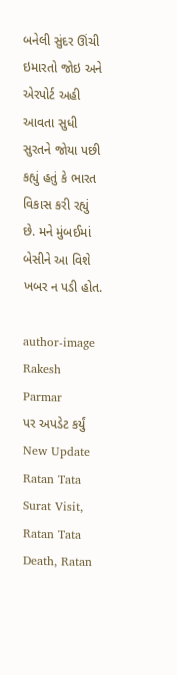બનેલી સુંદર ઊંચી ઇમારતો જોઇ અને એરપોર્ટ અહી આવતા સુધી સુરતને જોયા પછી કહ્યું હતું કે ભારત વિકાસ કરી રહ્યું છે. મને મુંબઈમાં બેસીને આ વિશે ખબર ન પડી હોત.

author-image
Rakesh Parmar
પર અપડેટ કર્યું
New Update
Ratan Tata Surat Visit, Ratan Tata Death, Ratan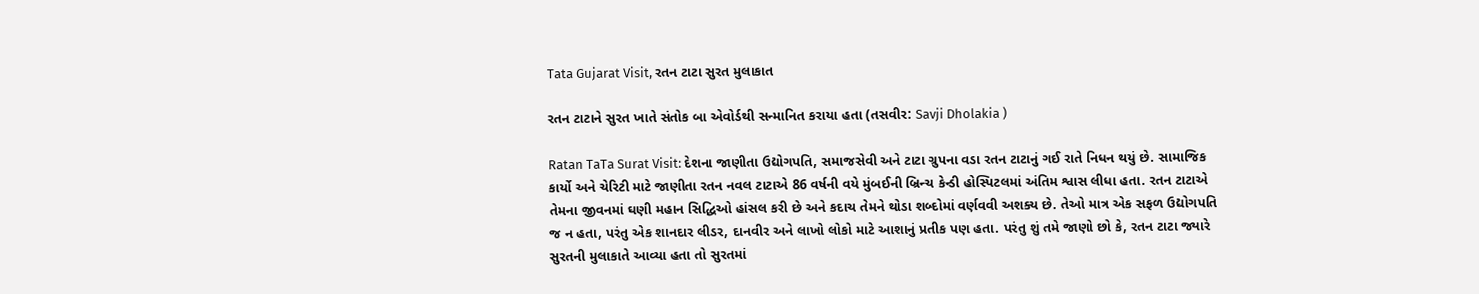Tata Gujarat Visit, રતન ટાટા સુરત મુલાકાત

રતન ટાટાને સુરત ખાતે સંતોક બા એવોર્ડથી સન્માનિત કરાયા હતા (તસવીર: Savji Dholakia )

Ratan TaTa Surat Visit: દેશના જાણીતા ઉદ્યોગપતિ, સમાજસેવી અને ટાટા ગ્રુપના વડા રતન ટાટાનું ગઈ રાતે નિધન થયું છે. સામાજિક કાર્યો અને ચેરિટી માટે જાણીતા રતન નવલ ટાટાએ 86 વર્ષની વયે મુંબઈની બ્રિન્ચ કેન્ડી હોસ્પિટલમાં અંતિમ શ્વાસ લીધા હતા. રતન ટાટાએ તેમના જીવનમાં ઘણી મહાન સિદ્ધિઓ હાંસલ કરી છે અને કદાચ તેમને થોડા શબ્દોમાં વર્ણવવી અશક્ય છે. તેઓ માત્ર એક સફળ ઉદ્યોગપતિ જ ન હતા, પરંતુ એક શાનદાર લીડર, દાનવીર અને લાખો લોકો માટે આશાનું પ્રતીક પણ હતા. પરંતુ શું તમે જાણો છો કે, રતન ટાટા જ્યારે સુરતની મુલાકાતે આવ્યા હતા તો સુરતમાં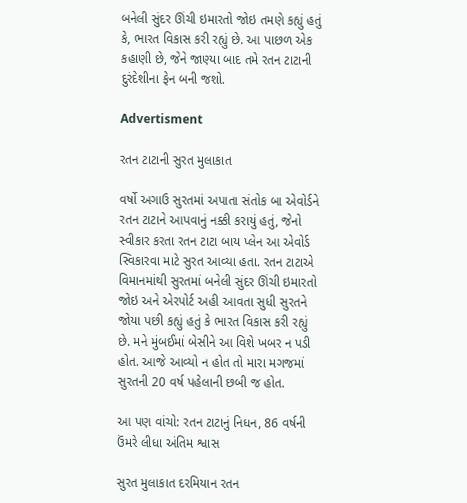બનેલી સુંદર ઊંચી ઇમારતો જોઇ તમણે કહ્યું હતું કે, ભારત વિકાસ કરી રહ્યું છે. આ પાછળ એક કહાણી છે, જેને જાણ્યા બાદ તમે રતન ટાટાની દુરંદેશીના ફેન બની જશો.

Advertisment

રતન ટાટાની સુરત મુલાકાત

વર્ષો અગાઉ સુરતમાં અપાતા સંતોક બા એવોર્ડને રતન ટાટાને આપવાનું નક્કી કરાયું હતું, જેનો સ્વીકાર કરતા રતન ટાટા બાય પ્લેન આ એવોર્ડ સ્વિકારવા માટે સુરત આવ્યા હતા. રતન ટાટાએ વિમાનમાંથી સુરતમાં બનેલી સુંદર ઊંચી ઇમારતો જોઇ અને એરપોર્ટ અહી આવતા સુધી સુરતને જોયા પછી કહ્યું હતું કે ભારત વિકાસ કરી રહ્યું છે. મને મુંબઈમાં બેસીને આ વિશે ખબર ન પડી હોત. આજે આવ્યો ન હોત તો મારા મગજમાં સુરતની 20 વર્ષ પહેલાની છબી જ હોત.

આ પણ વાંચો: રતન ટાટાનું નિધન, 86 વર્ષની ઉંમરે લીધા અંતિમ શ્વાસ

સુરત મુલાકાત દરમિયાન રતન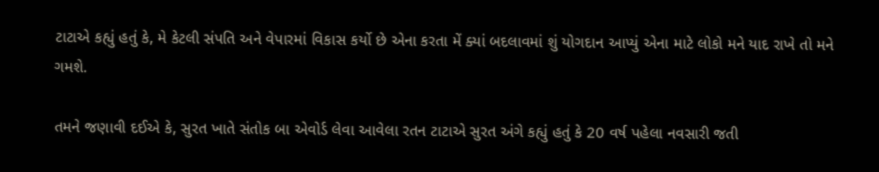ટાટાએ કહ્યું હતું કે, મે કેટલી સંપતિ અને વેપારમાં વિકાસ કર્યો છે એના કરતા મેં ક્યાં બદલાવમાં શું યોગદાન આપ્યું એના માટે લોકો મને યાદ રાખે તો મને ગમશે.

તમને જણાવી દઈએ કે, સુરત ખાતે સંતોક બા એવોર્ડ લેવા આવેલા રતન ટાટાએ સુરત અંગે કહ્યું હતું કે 20 વર્ષ પહેલા નવસારી જતી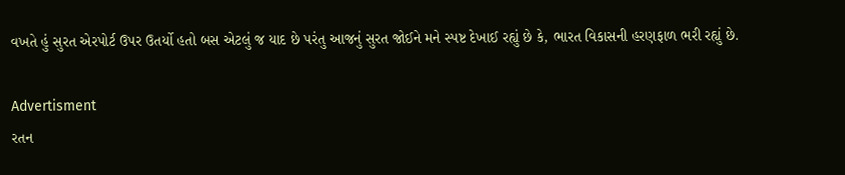વખતે હું સુરત એરપોર્ટ ઉપર ઉતર્યો હતો બસ એટલું જ યાદ છે પરંતુ આજનું સુરત જોઈને મને સ્પષ્ટ દેખાઈ રહ્યું છે કે, ભારત વિકાસની હરણફાળ ભરી રહ્યું છે.

Advertisment
રતન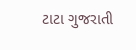ટાટા ગુજરાતી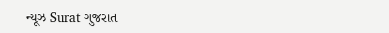ન્યૂઝ Surat ગુજરાત